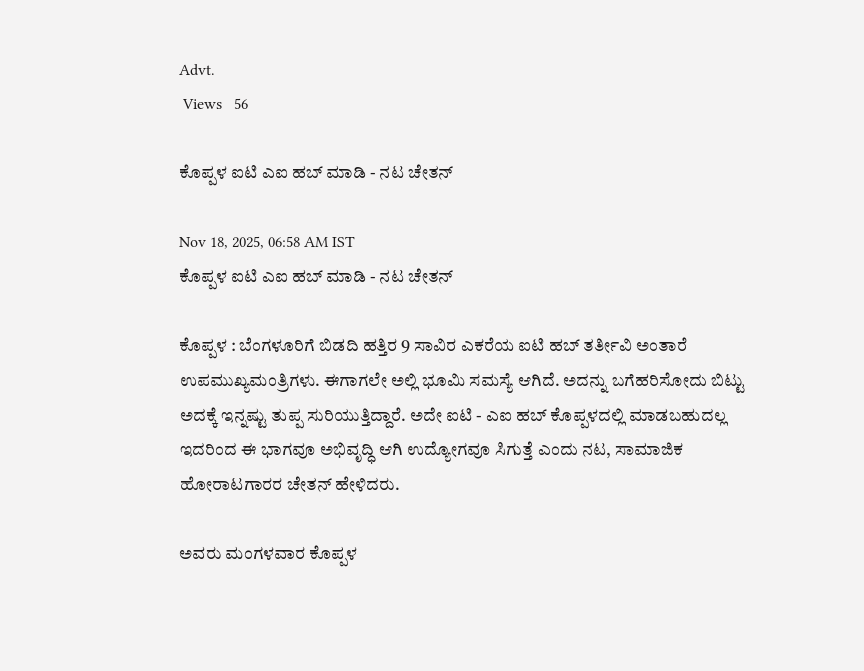Advt.
 Views   56

ಕೊಪ್ಪಳ ಐಟಿ ಎಐ ಹಬ್ ಮಾಡಿ - ನಟ ಚೇತನ್

Nov 18, 2025, 06:58 AM IST
ಕೊಪ್ಪಳ ಐಟಿ ಎಐ ಹಬ್ ಮಾಡಿ - ನಟ ಚೇತನ್

ಕೊಪ್ಪಳ : ಬೆಂಗಳೂರಿಗೆ ಬಿಡದಿ ಹತ್ತಿರ 9 ಸಾವಿರ ಎಕರೆಯ ಐಟಿ ಹಬ್ ತರ್ತೀವಿ ಅಂತಾರೆ ಉಪಮುಖ್ಯಮಂತ್ರಿಗಳು. ಈಗಾಗಲೇ ಅಲ್ಲಿ ಭೂಮಿ ಸಮಸ್ಯೆ ಆಗಿದೆ. ಅದನ್ನು ಬಗೆಹರಿಸೋದು ಬಿಟ್ಟು ಅದಕ್ಕೆ ಇನ್ನಷ್ಟು ತುಪ್ಪ ಸುರಿಯುತ್ತಿದ್ದಾರೆ. ಅದೇ ಐಟಿ - ಎಐ ಹಬ್ ಕೊಪ್ಪಳದಲ್ಲಿ ಮಾಡಬಹುದಲ್ಲ ಇದರಿಂದ ಈ ಭಾಗವೂ ಅಭಿವೃದ್ಧಿ ಆಗಿ ಉದ್ಯೋಗವೂ ಸಿಗುತ್ತೆ ಎಂದು ನಟ, ಸಾಮಾಜಿಕ ಹೋರಾಟಗಾರರ ಚೇತನ್ ಹೇಳಿದರು.

ಅವರು ಮಂಗಳವಾರ ಕೊಪ್ಪಳ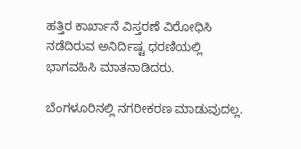ಹತ್ತಿರ ಕಾರ್ಖಾನೆ ವಿಸ್ತರಣೆ ವಿರೋಧಿಸಿ ನಡೆದಿರುವ ಅನಿರ್ದಿಷ್ಟ ಧರಣಿಯಲ್ಲಿ ಭಾಗವಹಿಸಿ ಮಾತನಾಡಿದರು.

ಬೆಂಗಳೂರಿನಲ್ಲಿ ನಗರೀಕರಣ ಮಾಡುವುದಲ್ಲ.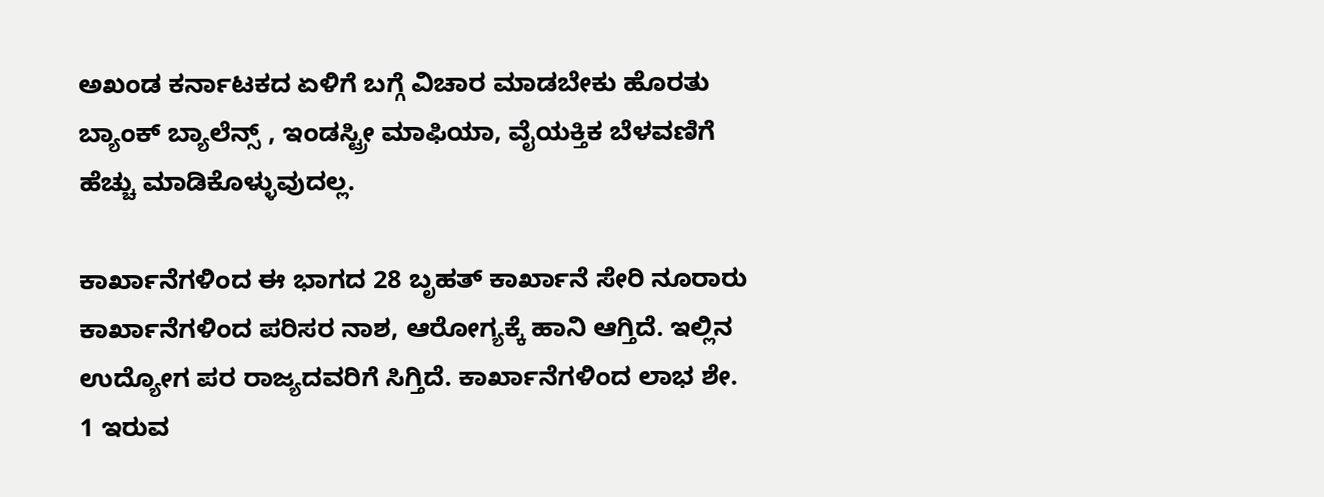ಅಖಂಡ ಕರ್ನಾಟಕದ ಏಳಿಗೆ ಬಗ್ಗೆ ವಿಚಾರ ಮಾಡಬೇಕು ಹೊರತು ಬ್ಯಾಂಕ್ ಬ್ಯಾಲೆನ್ಸ್ , ಇಂಡಸ್ಟ್ರೀ ಮಾಫಿಯಾ, ವೈಯಕ್ತಿಕ ಬೆಳವಣಿಗೆ ಹೆಚ್ಚು ಮಾಡಿಕೊಳ್ಳುವುದಲ್ಲ.

ಕಾರ್ಖಾನೆಗಳಿಂದ ಈ ಭಾಗದ 28 ಬೃಹತ್ ಕಾರ್ಖಾನೆ ಸೇರಿ ನೂರಾರು ಕಾರ್ಖಾನೆಗಳಿಂದ ಪರಿಸರ ನಾಶ, ಆರೋಗ್ಯಕ್ಕೆ ಹಾನಿ ಆಗ್ತಿದೆ. ಇಲ್ಲಿನ ಉದ್ಯೋಗ ಪರ ರಾಜ್ಯದವರಿಗೆ ಸಿಗ್ತಿದೆ. ಕಾರ್ಖಾನೆಗಳಿಂದ ಲಾಭ ಶೇ. 1 ಇರುವ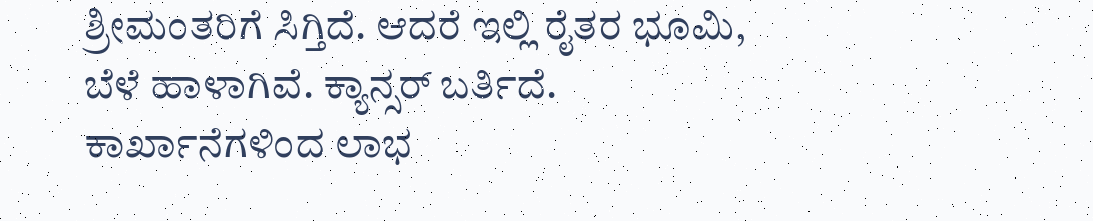ಶ್ರೀಮಂತರಿಗೆ ಸಿಗ್ತಿದೆ. ಆದರೆ ಇಲ್ಲಿ ರೈತರ ಭೂಮಿ, ಬೆಳೆ ಹಾಳಾಗಿವೆ. ಕ್ಯಾನ್ಸರ್‌ ಬರ್ತಿದೆ. ಕಾರ್ಖಾನೆಗಳಿಂದ ಲಾಭ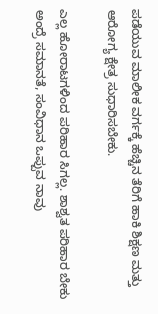ಪಡೆಯುವ ಮಾಲೀಕ ವರ್ಗಕ್ಕೆ ಹೆಚ್ಚಿನ ತೆರಿಗೆ ಹಾಕಿ ಶಿಕ್ಷಣ ಮತ್ತು ಆರೋಗ್ಯ ಕ್ಷೇತ್ರ ಸುಧಾರಿಸಬೇಕು.

ಎಲ್ಲ ಹೋರಾಟಗಳಿಂದ ಪರಿಹಾರ ಸಿಗಲ್ಲ. ಶಾಶ್ವತ ಪರಿಹಾರ ಬೇಕು ಅಂದ್ರೆ ಸಮಾನತೆ, ಸಂವಿಧಾನ ಒಪ್ಪುವ ನಾವು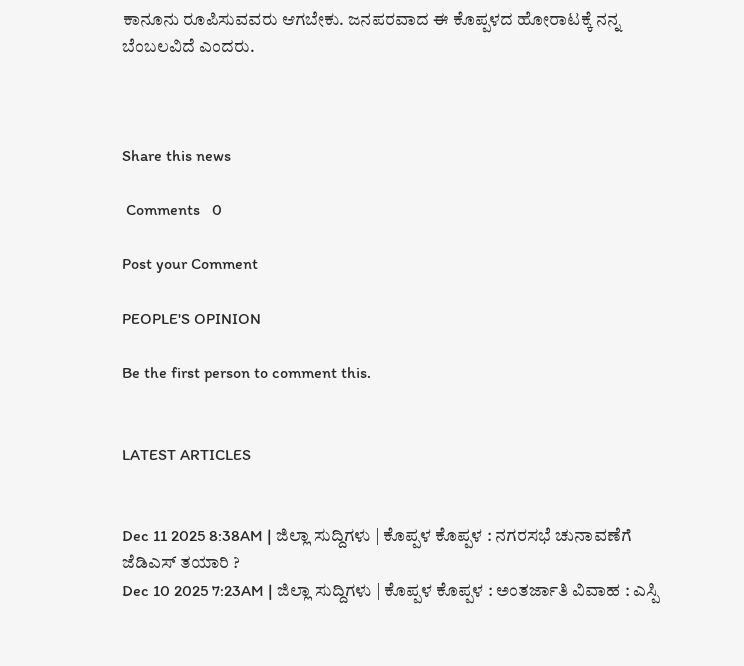ಕಾನೂನು ರೂಪಿಸುವವರು ಆಗಬೇಕು. ಜನಪರವಾದ ಈ ಕೊಪ್ಪಳದ ಹೋರಾಟಕ್ಕೆ ನನ್ನ ಬೆಂಬಲವಿದೆ ಎಂದರು.



Share this news

 Comments   0

Post your Comment

PEOPLE'S OPINION

Be the first person to comment this.


LATEST ARTICLES


Dec 11 2025 8:38AM | ಜಿಲ್ಲಾ ಸುದ್ದಿಗಳು | ಕೊಪ್ಪಳ ಕೊಪ್ಪಳ : ನಗರಸಭೆ ಚುನಾವಣೆಗೆ ಜೆಡಿಎಸ್ ತಯಾರಿ ?
Dec 10 2025 7:23AM | ಜಿಲ್ಲಾ ಸುದ್ದಿಗಳು | ಕೊಪ್ಪಳ ಕೊಪ್ಪಳ : ಅಂತರ್ಜಾತಿ ವಿವಾಹ : ಎಸ್ಪಿ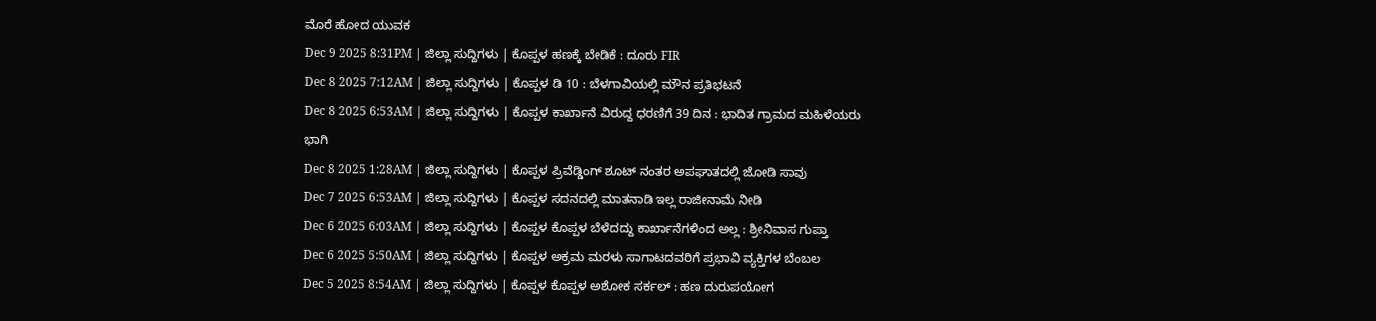ಮೊರೆ ಹೋದ ಯುವಕ
Dec 9 2025 8:31PM | ಜಿಲ್ಲಾ ಸುದ್ದಿಗಳು | ಕೊಪ್ಪಳ ಹಣಕ್ಕೆ ಬೇಡಿಕೆ : ದೂರು FIR
Dec 8 2025 7:12AM | ಜಿಲ್ಲಾ ಸುದ್ದಿಗಳು | ಕೊಪ್ಪಳ ಡಿ 10 : ಬೆಳಗಾವಿಯಲ್ಲಿ ಮೌನ ಪ್ರತಿಭಟನೆ
Dec 8 2025 6:53AM | ಜಿಲ್ಲಾ ಸುದ್ದಿಗಳು | ಕೊಪ್ಪಳ ಕಾರ್ಖಾನೆ ವಿರುದ್ದ ಧರಣಿಗೆ 39 ದಿನ : ಭಾದಿತ ಗ್ರಾಮದ ಮಹಿಳೆಯರು ಭಾಗಿ
Dec 8 2025 1:28AM | ಜಿಲ್ಲಾ ಸುದ್ದಿಗಳು | ಕೊಪ್ಪಳ ಪ್ರಿವೆಡ್ಡಿಂಗ್ ಶೂಟ್ ನಂತರ ಅಪಘಾತದಲ್ಲಿ ಜೋಡಿ ಸಾವು
Dec 7 2025 6:53AM | ಜಿಲ್ಲಾ ಸುದ್ದಿಗಳು | ಕೊಪ್ಪಳ ಸದನದಲ್ಲಿ ಮಾತನಾಡಿ ಇಲ್ಲ ರಾಜೀನಾಮೆ ನೀಡಿ
Dec 6 2025 6:03AM | ಜಿಲ್ಲಾ ಸುದ್ದಿಗಳು | ಕೊಪ್ಪಳ ಕೊಪ್ಪಳ ಬೆಳೆದದ್ದು ಕಾರ್ಖಾನೆಗಳಿಂದ ಅಲ್ಲ : ಶ್ರೀನಿವಾಸ ಗುಪ್ತಾ
Dec 6 2025 5:50AM | ಜಿಲ್ಲಾ ಸುದ್ದಿಗಳು | ಕೊಪ್ಪಳ ಅಕ್ರಮ ಮರಳು ಸಾಗಾಟದವರಿಗೆ ಪ್ರಭಾವಿ ವ್ಯಕ್ತಿಗಳ ಬೆಂಬಲ
Dec 5 2025 8:54AM | ಜಿಲ್ಲಾ ಸುದ್ದಿಗಳು | ಕೊಪ್ಪಳ ಕೊಪ್ಪಳ ಅಶೋಕ ಸರ್ಕಲ್ : ಹಣ ದುರುಪಯೋಗ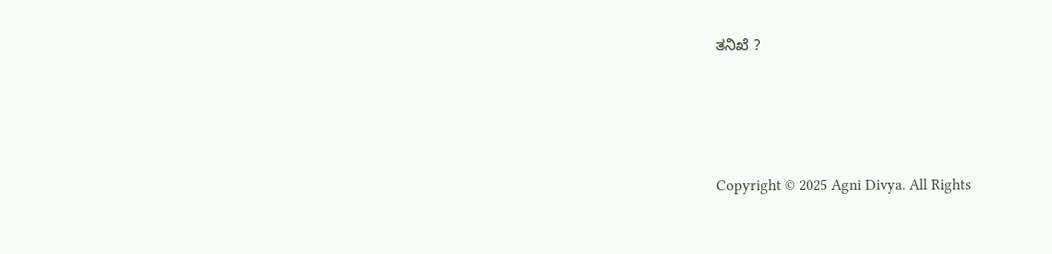ತನಿಖೆ ?




Copyright © 2025 Agni Divya. All Rights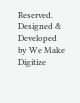Reserved.
Designed & Developed by We Make Digitize